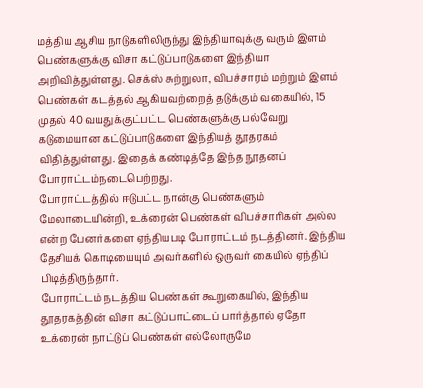மத்திய ஆசிய நாடுகளிலிருந்து இந்தியாவுக்கு வரும் இளம் பெண்களுக்கு விசா கட்டுப்பாடுகளை இந்தியா அறிவித்துள்ளது. செக்ஸ் சுற்றுலா, விபச்சாரம் மற்றும் இளம் பெண்கள் கடத்தல் ஆகியவற்றைத் தடுக்கும் வகையில், 15 முதல் 40 வயதுக்குட்பட்ட பெண்களுக்கு பல்வேறு கடுமையான கட்டுப்பாடுகளை இந்தியத் தூதரகம் விதித்துள்ளது. இதைக் கண்டித்தே இந்த நூதனப் போராட்டம்நடைபெற்றது.
போராட்டத்தில் ஈடுபட்ட நான்கு பெண்களும் மேலாடையின்றி, உக்ரைன் பெண்கள் விபச்சாரிகள் அல்ல என்ற பேனர்களை ஏந்தியபடி போராட்டம் நடத்தினர். இந்திய தேசியக் கொடியையும் அவர்களில் ஒருவர் கையில் ஏந்திப் பிடித்திருந்தார்.
போராட்டம் நடத்திய பெண்கள் கூறுகையில், இந்திய தூதரகத்தின் விசா கட்டுப்பாட்டைப் பார்த்தால் ஏதோ உக்ரைன் நாட்டுப் பெண்கள் எல்லோருமே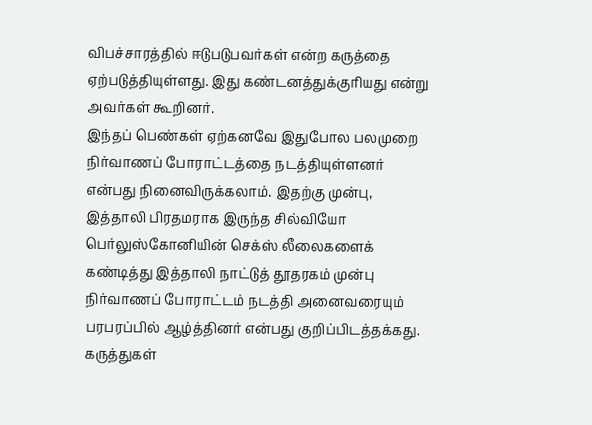விபச்சாரத்தில் ஈடுபடுபவர்கள் என்ற கருத்தை ஏற்படுத்தியுள்ளது. இது கண்டனத்துக்குரியது என்று அவர்கள் கூறினர்.
இந்தப் பெண்கள் ஏற்கனவே இதுபோல பலமுறை நிர்வாணப் போராட்டத்தை நடத்தியுள்ளனர் என்பது நினைவிருக்கலாம். இதற்கு முன்பு, இத்தாலி பிரதமராக இருந்த சில்வியோ பெர்லுஸ்கோனியின் செக்ஸ் லீலைகளைக் கண்டித்து இத்தாலி நாட்டுத் தூதரகம் முன்பு நிர்வாணப் போராட்டம் நடத்தி அனைவரையும் பரபரப்பில் ஆழ்த்தினர் என்பது குறிப்பிடத்தக்கது.
கருத்துகள்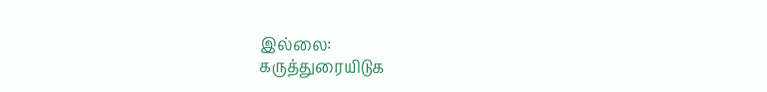இல்லை:
கருத்துரையிடுக